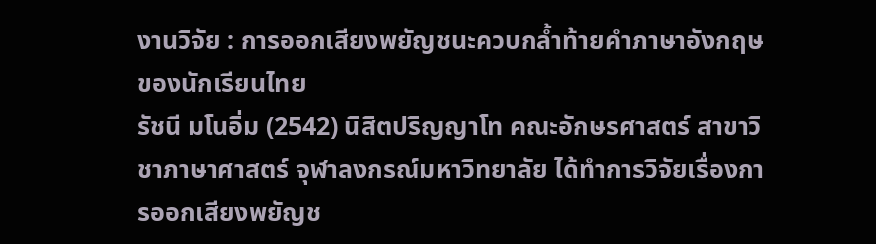งานวิจัย : การออกเสียงพยัญชนะควบกล้ำท้ายคำภาษาอังกฤษของนักเรียนไทย
รัชนี มโนอิ่ม (2542) นิสิตปริญญาโท คณะอักษรศาสตร์ สาขาวิชาภาษาศาสตร์ จุฬาลงกรณ์มหาวิทยาลัย ได้ทำการวิจัยเรื่องการออกเสียงพยัญช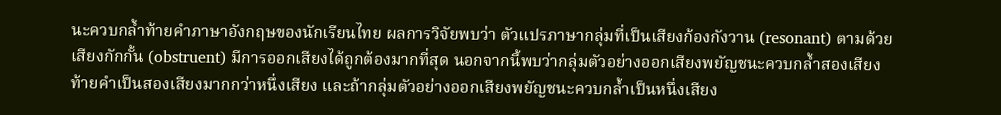นะควบกล้ำท้ายคำภาษาอังกฤษของนักเรียนไทย ผลการวิจัยพบว่า ตัวแปรภาษากลุ่มที่เป็นเสียงก้องกังวาน (resonant) ตามด้วยเสียงกักกั้น (obstruent) มีการออกเสียงได้ถูกต้องมากที่สุด นอกจากนี้พบว่ากลุ่มตัวอย่างออกเสียงพยัญชนะควบกล้ำสองเสียงท้ายคำเป็นสองเสียงมากกว่าหนึ่งเสียง และถ้ากลุ่มตัวอย่างออกเสียงพยัญชนะควบกล้ำเป็นหนึ่งเสียง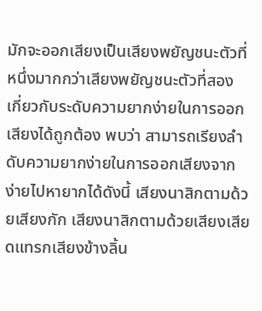มักจะออกเสียงเป็นเสียงพยัญชนะตัวที่หนึ่งมากกว่าเสียงพยัญชนะตัวที่สอง เกี่ยวกับระดับความยากง่ายในการออกเสียงได้ถูกต้อง พบว่า สามารถเรียงลำดับความยากง่ายในการออกเสียงจากง่ายไปหายากได้ดังนี้ เสียงนาสิกตามด้วยเสียงกัก เสียงนาสิกตามด้วยเสียงเสียดแทรกเสียงข้างลิ้น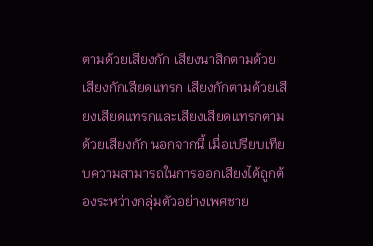ตามด้วยเสียงกัก เสียงนาสิกตามด้วยเสียงกักเสียดแทรก เสียงกักตามด้วยเสียงเสียดแทรกและเสียงเสียดแทรกตามด้วยเสียงกัก นอกจากนี้ เมื่อเปรียบเทียบความสามารถในการออกเสียงได้ถูกต้องระหว่างกลุ่มตัวอย่างเพศชาย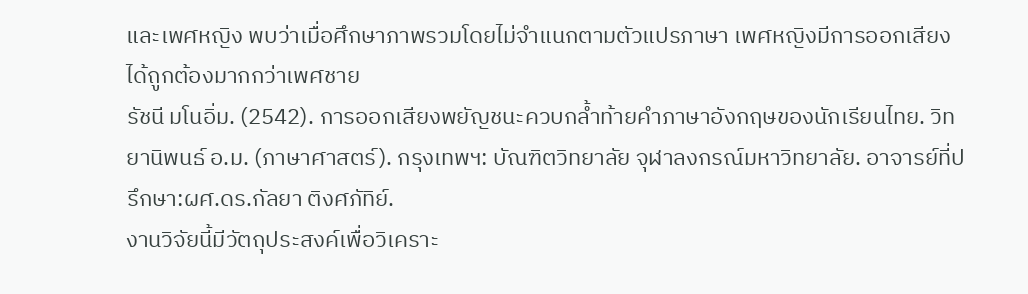และเพศหญิง พบว่าเมื่อศึกษาภาพรวมโดยไม่จำแนกตามตัวแปรภาษา เพศหญิงมีการออกเสียงได้ถูกต้องมากกว่าเพศชาย
รัชนี มโนอิ่ม. (2542). การออกเสียงพยัญชนะควบกล้ำท้ายคำภาษาอังกฤษของนักเรียนไทย. วิทยานิพนธ์ อ.ม. (ภาษาศาสตร์). กรุงเทพฯ: บัณฑิตวิทยาลัย จุฬาลงกรณ์มหาวิทยาลัย. อาจารย์ที่ปรึกษา:ผศ.ดร.กัลยา ติงศภัทิย์.
งานวิจัยนี้มีวัตถุประสงค์เพื่อวิเคราะ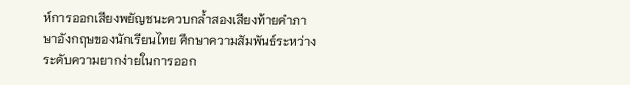ห์การออกเสียงพยัญชนะควบกล้ำสองเสียงท้ายคำภาษาอังกฤษของนักเรียนไทย ศึกษาความสัมพันธ์ระหว่างระดับความยากง่ายในการออก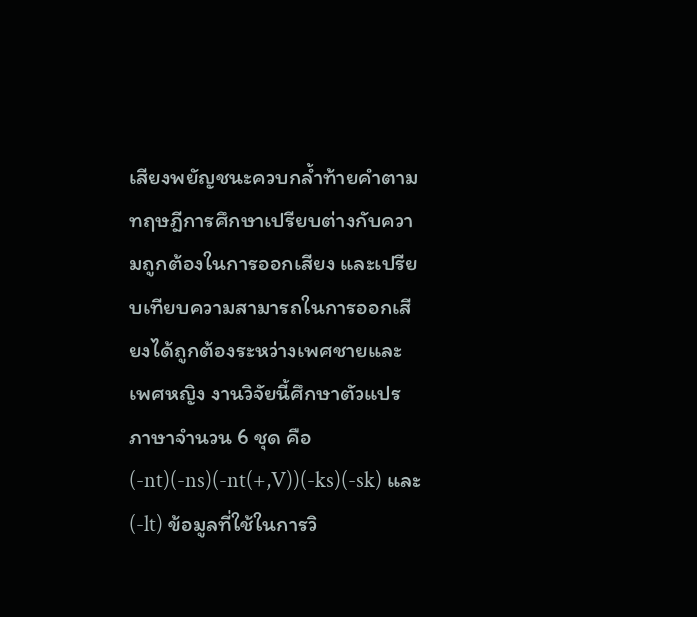เสียงพยัญชนะควบกล้ำท้ายคำตามทฤษฎีการศึกษาเปรียบต่างกับความถูกต้องในการออกเสียง และเปรียบเทียบความสามารถในการออกเสียงได้ถูกต้องระหว่างเพศชายและเพศหญิง งานวิจัยนี้ศึกษาตัวแปรภาษาจำนวน 6 ชุด คือ (-nt)(-ns)(-nt(+,V))(-ks)(-sk) และ (-lt) ข้อมูลที่ใช้ในการวิ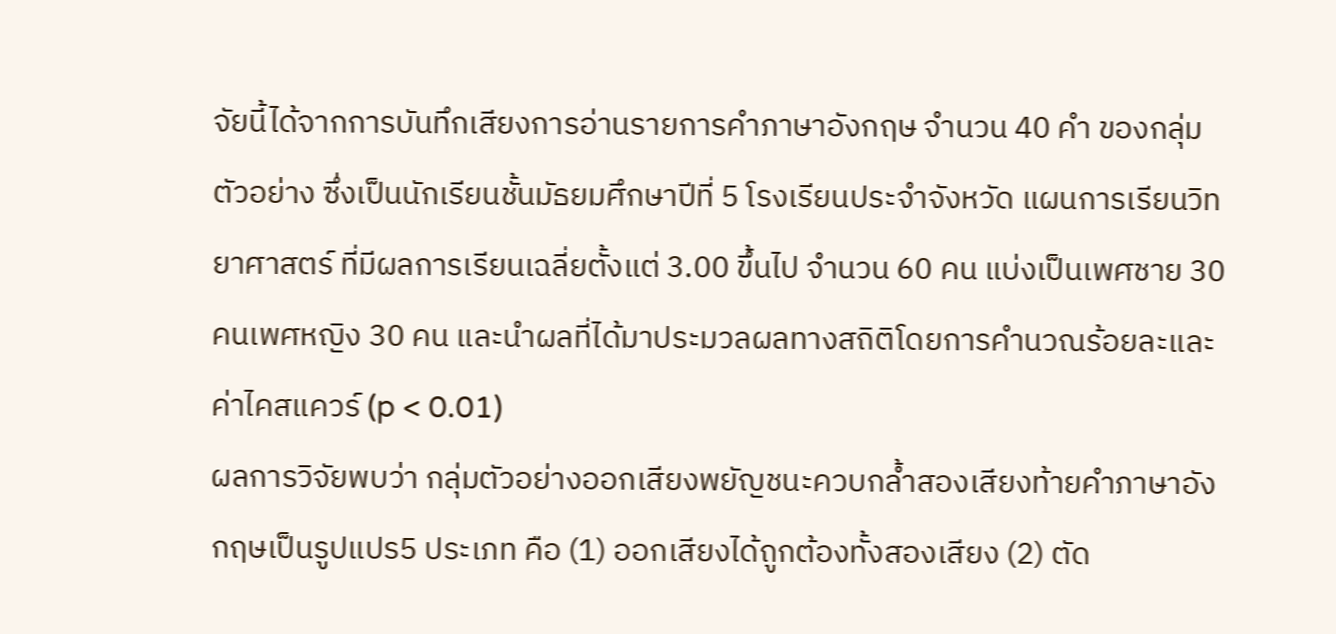จัยนี้ได้จากการบันทึกเสียงการอ่านรายการคำภาษาอังกฤษ จำนวน 40 คำ ของกลุ่มตัวอย่าง ซึ่งเป็นนักเรียนชั้นมัธยมศึกษาปีที่ 5 โรงเรียนประจำจังหวัด แผนการเรียนวิทยาศาสตร์ ที่มีผลการเรียนเฉลี่ยตั้งแต่ 3.00 ขึ้นไป จำนวน 60 คน แบ่งเป็นเพศชาย 30 คนเพศหญิง 30 คน และนำผลที่ได้มาประมวลผลทางสถิติโดยการคำนวณร้อยละและค่าไคสแควร์ (p < 0.01)
ผลการวิจัยพบว่า กลุ่มตัวอย่างออกเสียงพยัญชนะควบกล้ำสองเสียงท้ายคำภาษาอังกฤษเป็นรูปแปร5 ประเภท คือ (1) ออกเสียงได้ถูกต้องทั้งสองเสียง (2) ตัด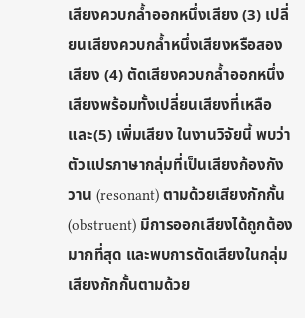เสียงควบกล้ำออกหนึ่งเสียง (3) เปลี่ยนเสียงควบกล้ำหนึ่งเสียงหรือสองเสียง (4) ตัดเสียงควบกล้ำออกหนึ่งเสียงพร้อมทั้งเปลี่ยนเสียงที่เหลือ และ(5) เพิ่มเสียง ในงานวิจัยนี้ พบว่า ตัวแปรภาษากลุ่มที่เป็นเสียงก้องกังวาน (resonant) ตามด้วยเสียงกักกั้น (obstruent) มีการออกเสียงได้ถูกต้องมากที่สุด และพบการตัดเสียงในกลุ่มเสียงกักกั้นตามด้วย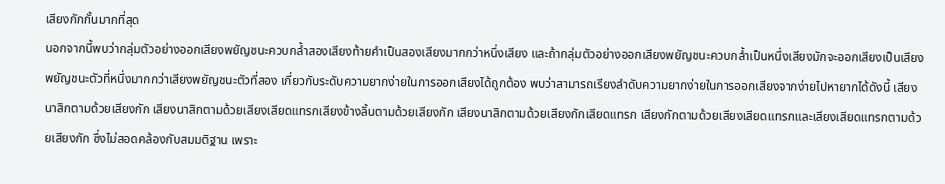เสียงกักกั้นมากที่สุด
นอกจากนี้พบว่ากลุ่มตัวอย่างออกเสียงพยัญชนะควบกล้ำสองเสียงท้ายคำเป็นสองเสียงมากกว่าหนึ่งเสียง และถ้ากลุ่มตัวอย่างออกเสียงพยัญชนะควบกล้ำเป็นหนึ่งเสียงมักจะออกเสียงเป็นเสียงพยัญชนะตัวที่หนึ่งมากกว่าเสียงพยัญชนะตัวที่สอง เกี่ยวกับระดับความยากง่ายในการออกเสียงได้ถูกต้อง พบว่าสามารถเรียงลำดับความยากง่ายในการออกเสียงจากง่ายไปหายากได้ดังนี้ เสียงนาสิกตามด้วยเสียงกัก เสียงนาสิกตามด้วยเสียงเสียดแทรกเสียงข้างลิ้นตามด้วยเสียงกัก เสียงนาสิกตามด้วยเสียงกักเสียดแทรก เสียงกักตามด้วยเสียงเสียดแทรกและเสียงเสียดแทรกตามด้วยเสียงกัก ซึ่งไม่สอดคล้องกับสมมติฐาน เพราะ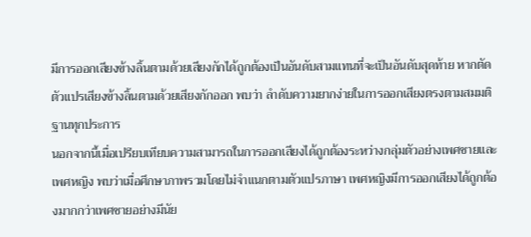มีการออกเสียงข้างลิ้นตามด้วยเสียงกักได้ถูกต้องเป็นอันดับสามแทนที่จะเป็นอันดับสุดท้าย หากตัดตัวแปรเสียงข้างลิ้นตามด้วยเสียงกักออก พบว่า ลำดับความยากง่ายในการออกเสียงตรงตามสมมติฐานทุกประการ
นอกจากนี้เมื่อเปรียบเทียบความสามารถในการออกเสียงได้ถูกต้องระหว่างกลุ่มตัวอย่างเพศชายและเพศหญิง พบว่าเมื่อศึกษาภาพรวมโดยไม่จำแนกตามตัวแปรภาษา เพศหญิงมีการออกเสียงได้ถูกต้องมากกว่าเพศชายอย่างมีนัย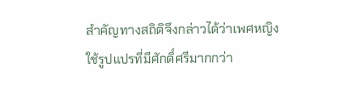สำคัญทางสถิติจึงกล่าวได้ว่าเพศหญิงใช้รูปแปรที่มีศักดิ์ศรีมากกว่า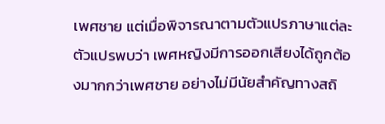เพศชาย แต่เมื่อพิจารณาตามตัวแปรภาษาแต่ละตัวแปรพบว่า เพศหญิงมีการออกเสียงได้ถูกต้องมากกว่าเพศชาย อย่างไม่มีนัยสำคัญทางสถิ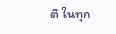ติ ในทุก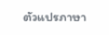ตัวแปรภาษา